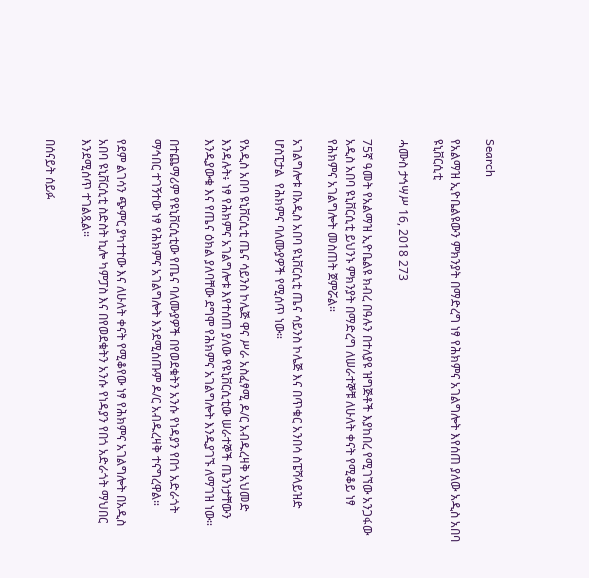Search

የአልማዝ ኢዮቤልዩውን ምክንያት በማድረግ ነፃ የሕክምና አገልግሎት እየሰጠ ያለው አዲስ አበባ ዩኒቨርሲቲ

ሓሙስ ታኅሣሥ 16, 2018 273

75ኛ ዓመት የአልማዝ ኢዮቤልዩ ክብረ በዓሉን በተለያዩ ዝግጅቶች እያከበረ የሚገኘው አንጋፋው አዲስ አበባ ዩኒቨርሲቲ ይህንኑ ምክንያት በማድረግ ለሠራተኞቹ ለሁለት ቀናት የሚቆይ ነፃ የሕክምና አገልግሎት መስጠት ጀምሯል።

አገልግሎቱ በአዲስ አበባ ዩኒቨርሲቲ ጤና ሳይንስ ኮሌጅ እና በጥቁር አንበሳ ስፔሻላይዝድ ሆስፒታል  የሕክምና ባለሙያዎች የሚሰጥ ነው።

የአዲስ አበባ ዩኒቨርሲቲ ጤና ሳይንስ ኮሌጅ ዋና ሥራ አስፈፃሚ ዶ/ር አብዱረዛቅ አህመድ እንዳሉት፥ ነፃ የሕክምና አገልግሎቱ እየተሰጠ ያለው የዩኒቨርሲቲው ሠራተኞች ጤንነታቸውን እንዲያውቁ እና የጤና ዕክል ያለባቸው ደግሞ የሕክምና አገልግሎት እንዲያገኙ ለማገዝ ነው።

በተጨማሪም የዩኒቨርሲቲው የጤና ባለሙያዎች በየወደቁትን አንሱ የነዳያን የበጎ አድራጎት ማኅበር ተገኝተው ነፃ የሕክምና አገልግሎት እንደሚሰጡም ዶ/ር አብዱረዛቅ ተናግረዋል።

የደም ልገሳን ጭምር ያካተተው እና ለሁለት ቀናት የሚቆየው ነፃ የሕክምና አገልግሎት በአዲስ አበባ ዩኒቨርሲቲ ስድስት ኪሎ ካምፓስ እና በየወደቁትን አንሱ የነዳያን የበጎ አድራጎት ማህበር እንደሚሰጥ ተገልጿል።

በሰናይት ሰይፉ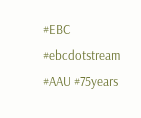#EBC #ebcdotstream #AAU #75years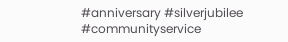#anniversary #silverjubilee #communityservice